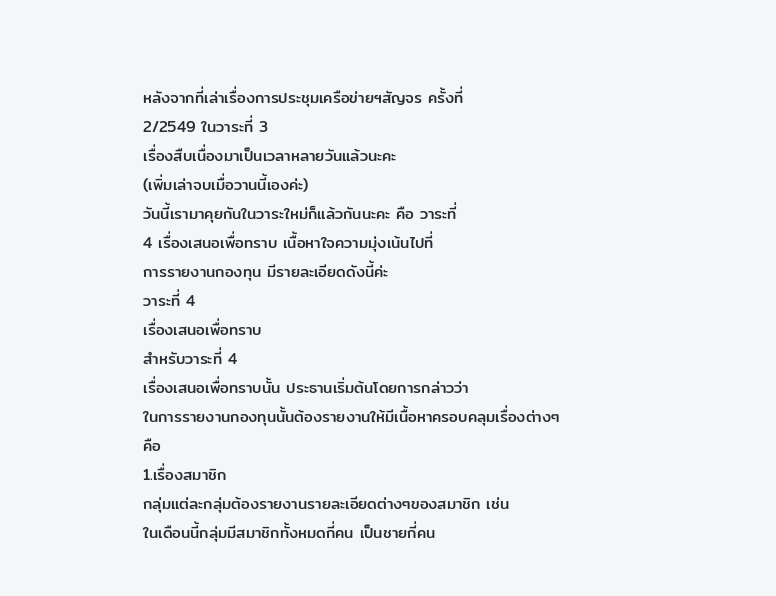หลังจากที่เล่าเรื่องการประชุมเครือข่ายฯสัญจร ครั้งที่
2/2549 ในวาระที่ 3
เรื่องสืบเนื่องมาเป็นเวลาหลายวันแล้วนะคะ
(เพิ่มเล่าจบเมื่อวานนี้เองค่ะ)
วันนี้เรามาคุยกันในวาระใหม่ก็แล้วกันนะคะ คือ วาระที่
4 เรื่องเสนอเพื่อทราบ เนื้อหาใจความมุ่งเน้นไปที่
การรายงานกองทุน มีรายละเอียดดังนี้ค่ะ
วาระที่ 4
เรื่องเสนอเพื่อทราบ
สำหรับวาระที่ 4
เรื่องเสนอเพื่อทราบนั้น ประธานเริ่มต้นโดยการกล่าวว่า
ในการรายงานกองทุนนั้นต้องรายงานให้มีเนื้อหาครอบคลุมเรื่องต่างๆ
คือ
1.เรื่องสมาชิก
กลุ่มแต่ละกลุ่มต้องรายงานรายละเอียดต่างๆของสมาชิก เช่น
ในเดือนนี้กลุ่มมีสมาชิกทั้งหมดกี่คน เป็นชายกี่คน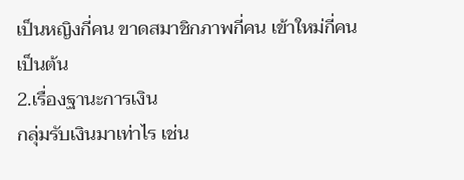เป็นหญิงกี่คน ขาดสมาชิกภาพกี่คน เข้าใหม่กี่คน
เป็นต้น
2.เรื่องฐานะการเงิน
กลุ่มรับเงินมาเท่าไร เช่น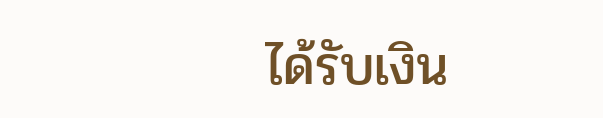ได้รับเงิน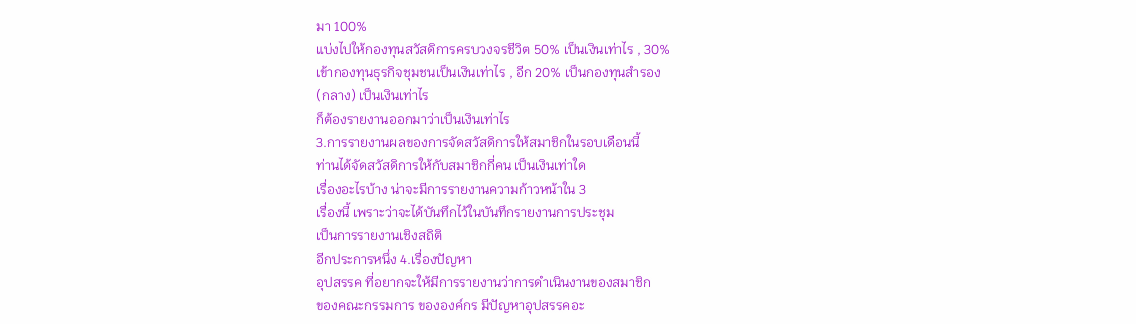มา 100%
แบ่งไปให้กองทุนสวัสดิการครบวงจรชีวิต 50% เป็นเงินเท่าไร , 30%
เข้ากองทุนธุรกิจชุมชนเป็นเงินเท่าไร , อีก 20% เป็นกองทุนสำรอง
(กลาง) เป็นเงินเท่าไร
ก็ต้องรายงานออกมาว่าเป็นเงินเท่าไร
3.การรายงานผลของการจัดสวัสดิการให้สมาชิกในรอบเดือนนี้
ท่านได้จัดสวัสดิการให้กับสมาชิกกี่คน เป็นเงินเท่าใด
เรื่องอะไรบ้าง น่าจะมีการรายงานความก้าวหน้าใน 3
เรื่องนี้ เพราะว่าจะได้บันทึกไว้ในบันทึกรายงานการประชุม
เป็นการรายงานเชิงสถิติ
อีกประการหนึ่ง 4.เรื่องปัญหา
อุปสรรค ที่อยากจะให้มีการรายงานว่าการดำเนินงานของสมาชิก
ของคณะกรรมการ ขององค์กร มีปัญหาอุปสรรคอะ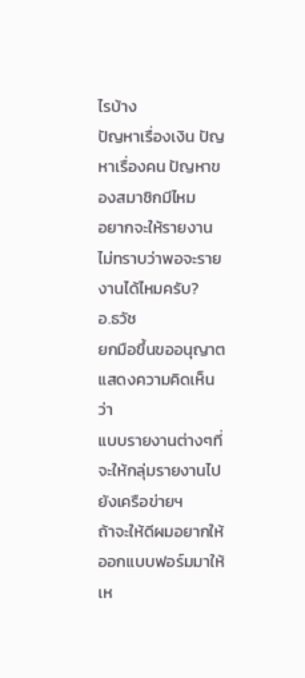ไรบ้าง
ปัญหาเรื่องเงิน ปัญหาเรื่องคน ปัญหาของสมาชิกมีไหม
อยากจะให้รายงาน ไม่ทราบว่าพอจะรายงานได้ไหมครับ?
อ.ธวัช
ยกมือขึ้นขออนุญาตแสดงความคิดเห็นว่า
แบบรายงานต่างๆที่จะให้กลุ่มรายงานไปยังเครือข่ายฯ
ถ้าจะให้ดีผมอยากให้ออกแบบฟอร์มมาให้เห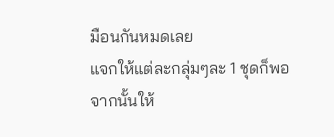มือนกันหมดเลย
แจกให้แต่ละกลุ่มๆละ 1 ชุดก็พอ
จากนั้นให้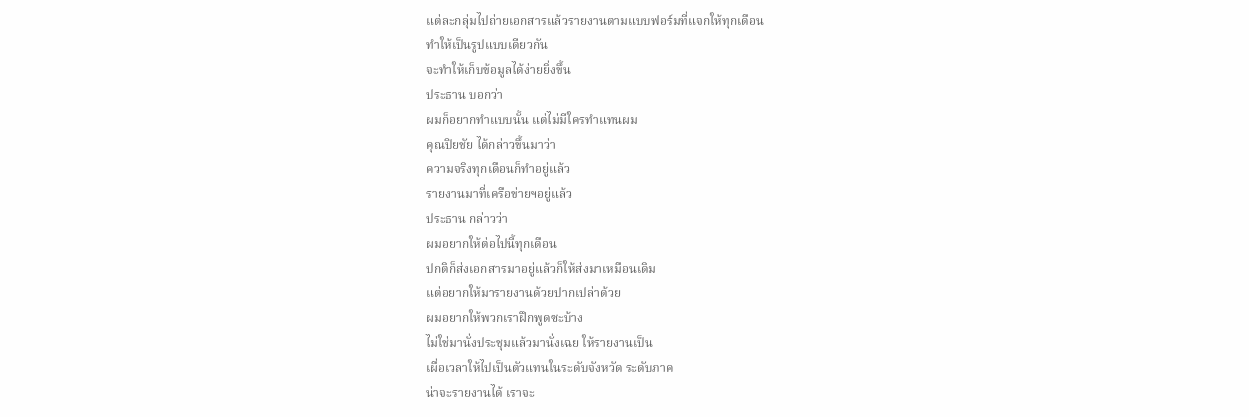แต่ละกลุ่มไปถ่ายเอกสารแล้วรายงานตามแบบฟอร์มที่แจกให้ทุกเดือน
ทำให้เป็นรูปแบบเดียวกัน
จะทำให้เก็บข้อมูลได้ง่ายยิ่งขึ้น
ประธาน บอกว่า
ผมก็อยากทำแบบนั้น แต่ไม่มีใครทำแทนผม
คุณปิยชัย ได้กล่าวขึ้นมาว่า
ความจริงทุกเดือนก็ทำอยู่แล้ว
รายงานมาที่เครือข่ายฯอยู่แล้ว
ประธาน กล่าวว่า
ผมอยากให้ต่อไปนี้ทุกเดือน
ปกติก็ส่งเอกสารมาอยู่แล้วก็ให้ส่งมาเหมือนเดิม
แต่อยากให้มารายงานด้วยปากเปล่าด้วย
ผมอยากให้พวกเราฝึกพูดซะบ้าง
ไม่ใช่มานั่งประชุมแล้วมานั่งเฉย ให้รายงานเป็น
เผื่อเวลาให้ไปเป็นตัวแทนในระดับจังหวัด ระดับภาค
น่าจะรายงานได้ เราจะ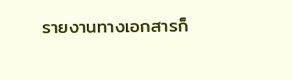รายงานทางเอกสารก็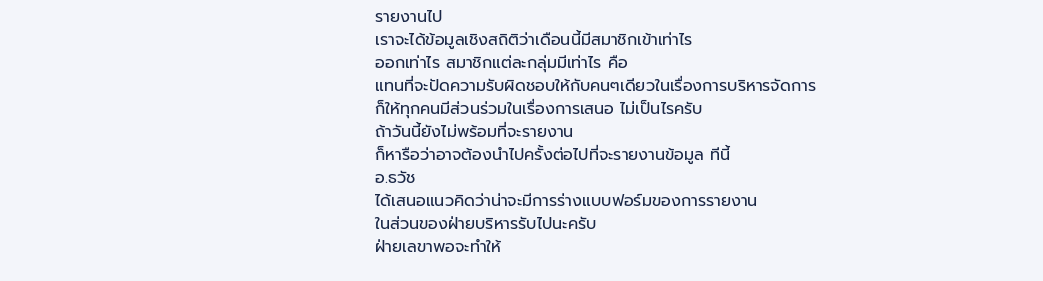รายงานไป
เราจะได้ข้อมูลเชิงสถิติว่าเดือนนี้มีสมาชิกเข้าเท่าไร
ออกเท่าไร สมาชิกแต่ละกลุ่มมีเท่าไร คือ
แทนที่จะปัดความรับผิดชอบให้กับคนๆเดียวในเรื่องการบริหารจัดการ
ก็ให้ทุกคนมีส่วนร่วมในเรื่องการเสนอ ไม่เป็นไรครับ
ถ้าวันนี้ยังไม่พร้อมที่จะรายงาน
ก็หารือว่าอาจต้องนำไปครั้งต่อไปที่จะรายงานข้อมูล ทีนี้
อ.ธวัช
ได้เสนอแนวคิดว่าน่าจะมีการร่างแบบฟอร์มของการรายงาน
ในส่วนของฝ่ายบริหารรับไปนะครับ
ฝ่ายเลขาพอจะทำให้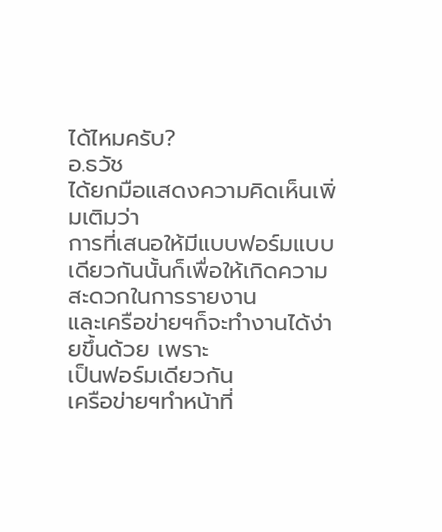ได้ไหมครับ?
อ.ธวัช
ได้ยกมือแสดงความคิดเห็นเพิ่มเติมว่า
การที่เสนอให้มีแบบฟอร์มแบบเดียวกันนั้นก็เพื่อให้เกิดความสะดวกในการรายงาน
และเครือข่ายฯก็จะทำงานได้ง่ายขึ้นด้วย เพราะ
เป็นฟอร์มเดียวกัน
เครือข่ายฯทำหน้าที่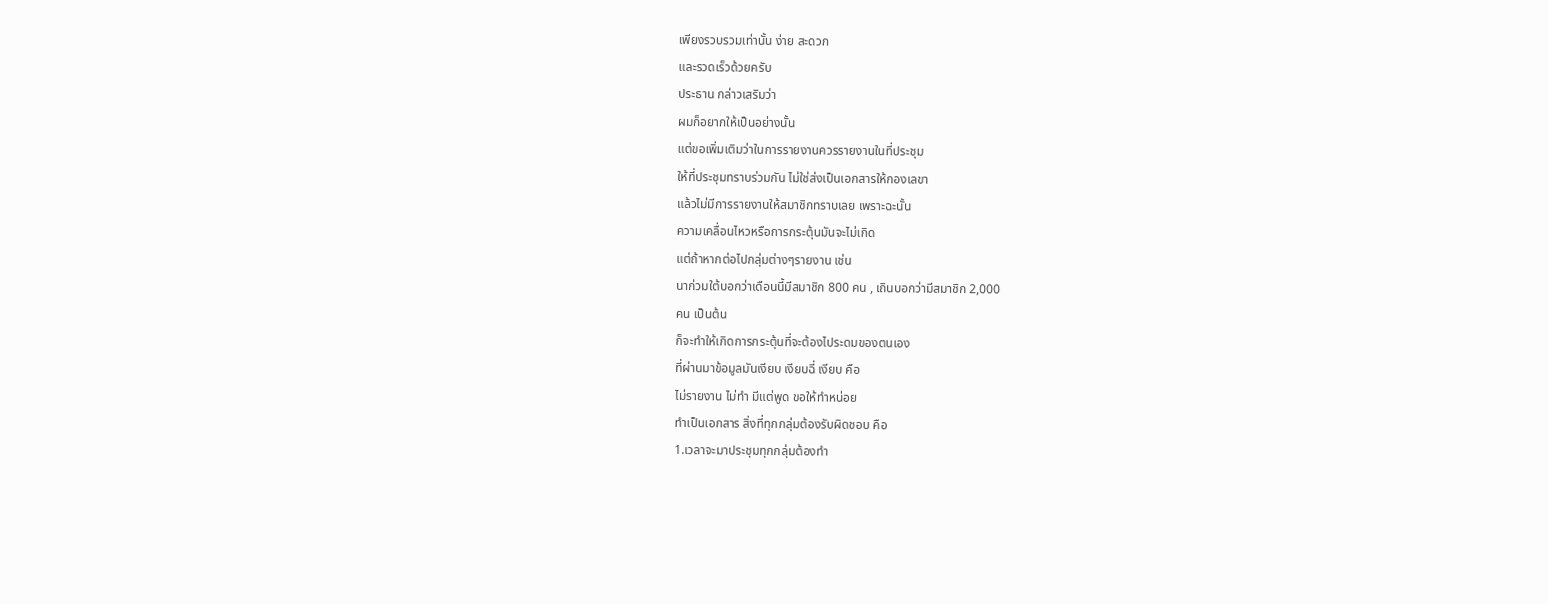เพียงรวบรวมเท่านั้น ง่าย สะดวก
และรวดเร็วด้วยครับ
ประธาน กล่าวเสริมว่า
ผมก็อยากให้เป็นอย่างนั้น
แต่ขอเพิ่มเติมว่าในการรายงานควรรายงานในที่ประชุม
ให้ที่ประชุมทราบร่วมกัน ไม่ใช่ส่งเป็นเอกสารให้กองเลขา
แล้วไม่มีการรายงานให้สมาชิกทราบเลย เพราะฉะนั้น
ความเคลื่อนไหวหรือการกระตุ้นมันจะไม่เกิด
แต่ถ้าหากต่อไปกลุ่มต่างๆรายงาน เช่น
นาก่วมใต้บอกว่าเดือนนี้มีสมาชิก 800 คน , เถินบอกว่ามีสมาชิก 2,000
คน เป็นต้น
ก็จะทำให้เกิดการกระตุ้นที่จะต้องไประดมของตนเอง
ที่ผ่านมาข้อมูลมันเงียบ เงียบฉี่ เงียบ คือ
ไม่รายงาน ไม่ทำ มีแต่พูด ขอให้ทำหน่อย
ทำเป็นเอกสาร สิ่งที่ทุกกลุ่มต้องรับผิดชอบ คือ
1.เวลาจะมาประชุมทุกกลุ่มต้องทำ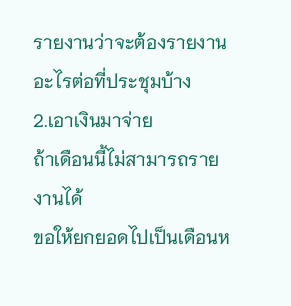รายงานว่าจะต้องรายงานอะไรต่อที่ประชุมบ้าง
2.เอาเงินมาจ่าย
ถ้าเดือนนี้ไม่สามารถรายงานได้
ขอให้ยกยอดไปเป็นเดือนห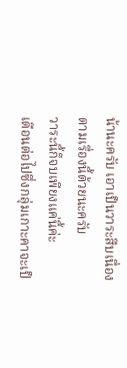น้านะครับ เอาเป็นวาระสืบเนื่อง
ตามเรื่องนี้ด้วยนะครับ
วาระนี้ก็จบเพียงแค่นี้ค่ะ
เดือนต่อไปซึ่งกลุ่มเกาะคาจะเป็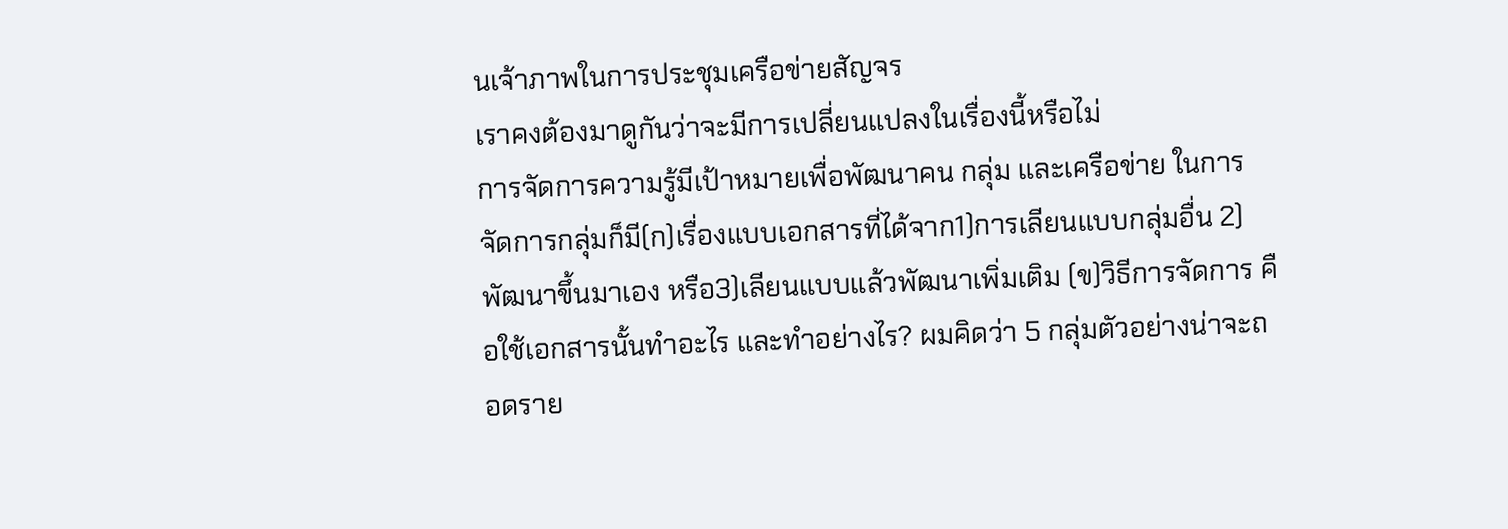นเจ้าภาพในการประชุมเครือข่ายสัญจร
เราคงต้องมาดูกันว่าจะมีการเปลี่ยนแปลงในเรื่องนี้หรือไม่
การจัดการความรู้มีเป้าหมายเพื่อพัฒนาคน กลุ่ม และเครือข่าย ในการจัดการกลุ่มก็มี(ก)เรื่องแบบเอกสารที่ได้จาก1)การเลียนแบบกลุ่มอื่น 2)พัฒนาขึ้นมาเอง หรือ3)เลียนแบบแล้วพัฒนาเพิ่มเติม (ข)วิธีการจัดการ คือใช้เอกสารนั้นทำอะไร และทำอย่างไร? ผมคิดว่า 5 กลุ่มตัวอย่างน่าจะถอดราย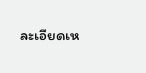ละเอียดเห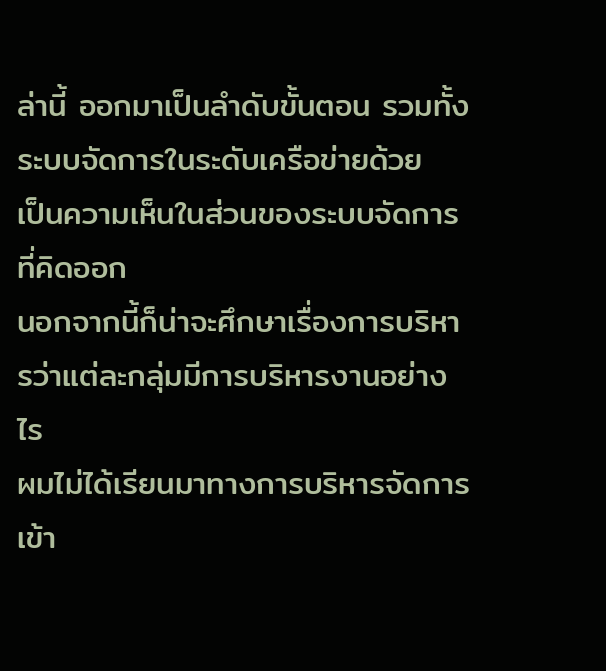ล่านี้ ออกมาเป็นลำดับขั้นตอน รวมทั้งระบบจัดการในระดับเครือข่ายด้วย
เป็นความเห็นในส่วนของระบบจัดการที่คิดออก
นอกจากนี้ก็น่าจะศึกษาเรื่องการบริหารว่าแต่ละกลุ่มมีการบริหารงานอย่างไร
ผมไม่ได้เรียนมาทางการบริหารจัดการ
เข้า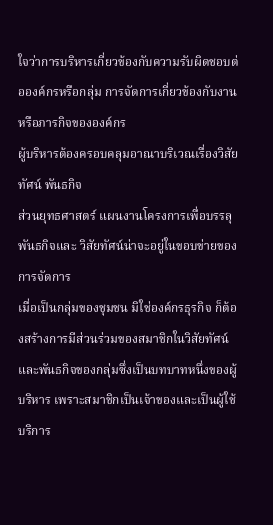ใจว่าการบริหารเกี่ยวข้องกับความรับผิดชอบต่อองค์กรหรือกลุ่ม การจัดการเกี่ยวข้องกับงานหรือภารกิจขององค์กร
ผู้บริหารต้องครอบคลุมอาณาบริเวณเรื่องวิสัยทัศน์ พันธกิจ
ส่วนยุทธศาสตร์ แผนงานโครงการเพื่อบรรลุพันธกิจและ วิสัยทัศน์น่าจะอยู่ในขอบข่ายของการจัดการ
เมื่อเป็นกลุ่มของชุมชน มิใช่องค์กรธุรกิจ ก็ต้องสร้างการมีส่วนร่วมของสมาชิกในวิสัยทัศน์และพันธกิจของกลุ่มซึ่งเป็นบทบาทหนึ่งของผู้บริหาร เพราะสมาชิกเป็นเจ้าของและเป็นผู้ใช้บริการ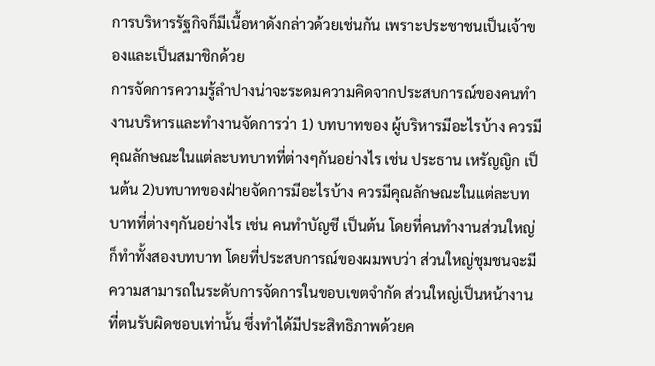การบริหารรัฐกิจก็มีเนื้อหาดังกล่าวด้วยเช่นกัน เพราะประชาชนเป็นเจ้าของและเป็นสมาชิกด้วย
การจัดการความรู้ลำปางน่าจะระดมความคิดจากประสบการณ์ของคนทำงานบริหารและทำงานจัดการว่า 1) บทบาทของ ผู้บริหารมีอะไรบ้าง ควรมีคุณลักษณะในแต่ละบทบาทที่ต่างๆกันอย่างไร เช่น ประธาน เหรัญญิก เป็นต้น 2)บทบาทของฝ่ายจัดการมีอะไรบ้าง ควรมีคุณลักษณะในแต่ละบทบาทที่ต่างๆกันอย่างไร เช่น คนทำบัญชี เป็นต้น โดยที่คนทำงานส่วนใหญ่ก็ทำทั้งสองบทบาท โดยที่ประสบการณ์ของผมพบว่า ส่วนใหญ่ชุมชนจะมีความสามารถในระดับการจัดการในขอบเขตจำกัด ส่วนใหญ่เป็นหน้างานที่ตนรับผิดชอบเท่านั้น ซึ่งทำได้มีประสิทธิภาพด้วยค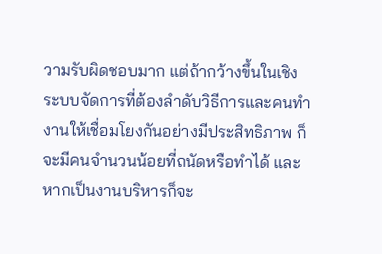วามรับผิดชอบมาก แต่ถ้ากว้างขึ้นในเชิงระบบจัดการที่ต้องลำดับวิธีการและคนทำงานให้เชื่อมโยงกันอย่างมีประสิทธิภาพ ก็จะมีคนจำนวนน้อยที่ถนัดหรือทำได้ และหากเป็นงานบริหารก็จะ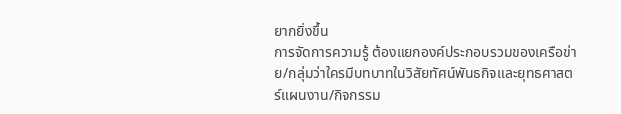ยากยิ่งขึ้น
การจัดการความรู้ ต้องแยกองค์ประกอบรวมของเครือข่าย/กลุ่มว่าใครมีบทบาทในวิสัยทัศน์พันธกิจและยุทธศาสตร์แผนงาน/กิจกรรม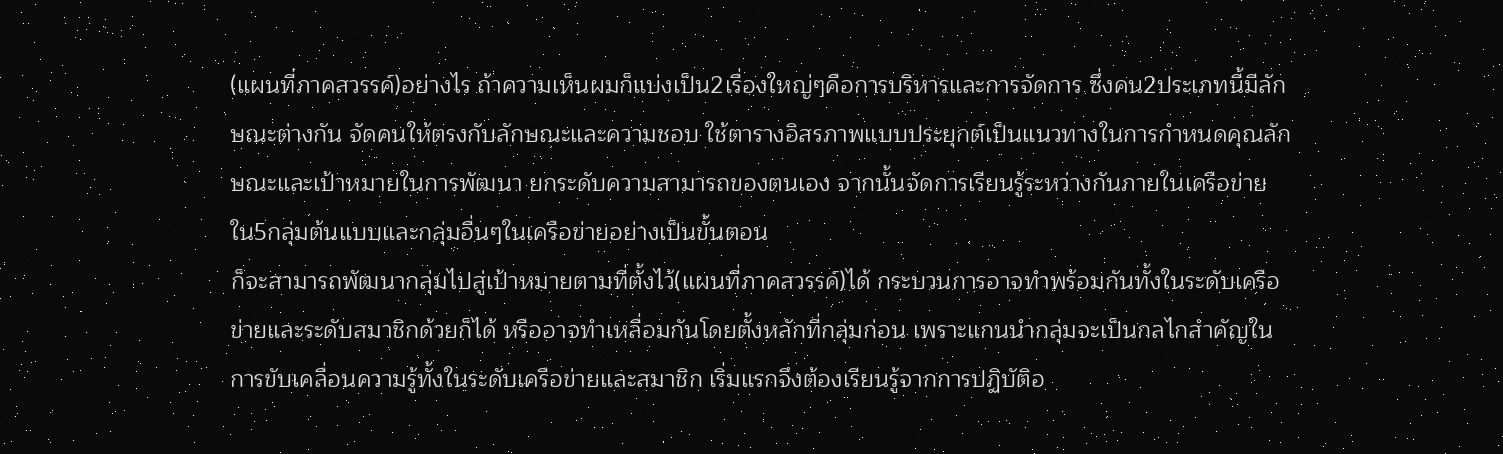(แผนที่ภาคสวรรค์)อย่างไร ถ้าความเห็นผมก็แบ่งเป็น2เรื่องใหญ่ๆคือการบริหารและการจัดการ ซึ่งคน2ประเภทนี้มีลักษณะต่างกัน จัดคนให้ตรงกับลักษณะและความชอบ ใช้ตารางอิสรภาพแบบประยุกต์เป็นแนวทางในการกำหนดคุณลักษณะและเป้าหมายในการพัฒนา ยกระดับความสามารถของตนเอง จากนั้นจัดการเรียนรู้ระหว่างกันภายในเครือข่าย ใน5กลุ่มต้นแบบและกลุ่มอื่นๆในเครือข่ายอย่างเป็นขั้นตอน
ก็จะสามารถพัฒนากลุ่มไปสู่เป้าหมายตามที่ตั้งไว้(แผนที่ภาคสวรรค์)ได้ กระบวนการอาจทำพร้อมกันทั้งในระดับเครือข่ายและระดับสมาชิกด้วยก็ได้ หรืออาจทำเหลื่อมกันโดยตั้งหลักที่กลุ่มก่อน เพราะแกนนำกลุ่มจะเป็นกลไกสำคัญในการขับเคลื่อนความรู้ทั้งในระดับเครือข่ายและสมาชิก เริ่มแรกจึงต้องเรียนรู้จากการปฏิบัติอ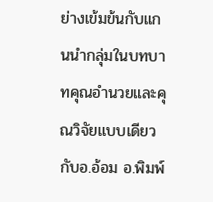ย่างเข้มข้นกับแกนนำกลุ่มในบทบาทคุณอำนวยและคุณวิจัยแบบเดียวกับอ.อ้อม อ.พิมพ์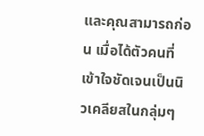และคุณสามารถก่อน เมื่อได้ตัวคนที่เข้าใจชัดเจนเป็นนิวเคลียสในกลุ่มๆ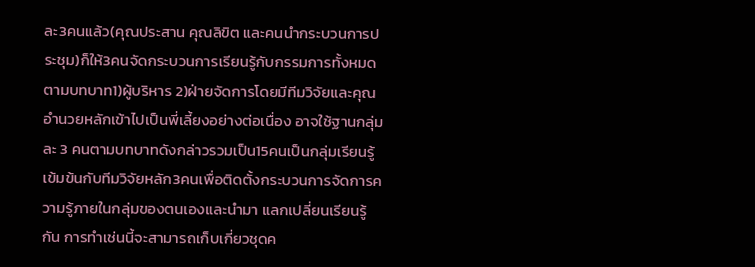ละ3คนแล้ว(คุณประสาน คุณลิขิต และคนนำกระบวนการประชุม)ก็ให้3คนจัดกระบวนการเรียนรู้กับกรรมการทั้งหมดตามบทบาท1)ผู้บริหาร 2)ฝ่ายจัดการโดยมีทีมวิจัยและคุณอำนวยหลักเข้าไปเป็นพี่เลี้ยงอย่างต่อเนื่อง อาจใช้ฐานกลุ่มละ 3 คนตามบทบาทดังกล่าวรวมเป็น15คนเป็นกลุ่มเรียนรู้เข้มข้นกับทีมวิจัยหลัก3คนเพื่อติดตั้งกระบวนการจัดการความรู้ภายในกลุ่มของตนเองและนำมา แลกเปลี่ยนเรียนรู้กัน การทำเช่นนี้จะสามารถเก็บเกี่ยวชุดค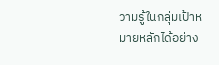วามรู้ในกลุ่มเป้าหมายหลักได้อย่าง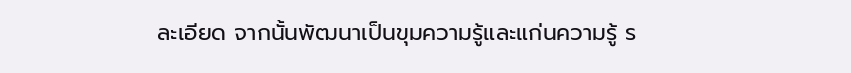ละเอียด จากนั้นพัฒนาเป็นขุมความรู้และแก่นความรู้ ร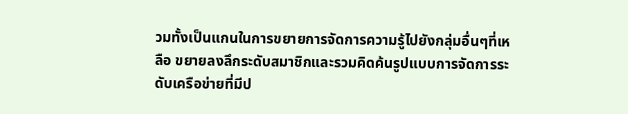วมทั้งเป็นแกนในการขยายการจัดการความรู้ไปยังกลุ่มอื่นๆที่เหลือ ขยายลงลึกระดับสมาชิกและรวมคิดค้นรูปแบบการจัดการระดับเครือข่ายที่มีป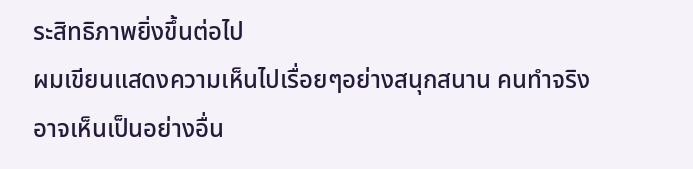ระสิทธิภาพยิ่งขึ้นต่อไป
ผมเขียนแสดงความเห็นไปเรื่อยๆอย่างสนุกสนาน คนทำจริงอาจเห็นเป็นอย่างอื่น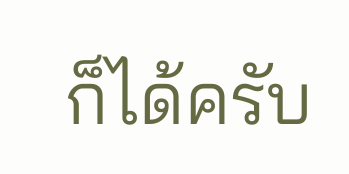ก็ได้ครับ